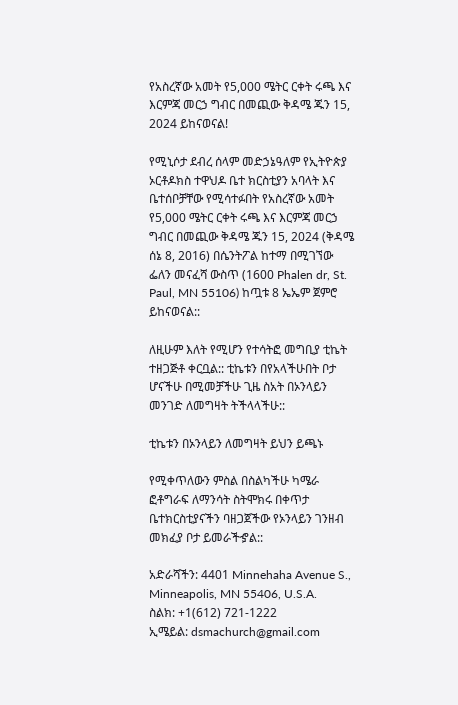የአስረኛው አመት የ5,000 ሜትር ርቀት ሩጫ እና እርምጃ መርኃ ግብር በመጪው ቅዳሜ ጁን 15, 2024 ይከናወናል!

የሚኒሶታ ደብረ ሰላም መድኃኔዓለም የኢትዮጵያ ኦርቶዶክስ ተዋህዶ ቤተ ክርስቲያን አባላት እና ቤተሰቦቻቸው የሚሳተፉበት የአስረኛው አመት የ5,000 ሜትር ርቀት ሩጫ እና እርምጃ መርኃ ግብር በመጪው ቅዳሜ ጁን 15, 2024 (ቅዳሜ ሰኔ 8, 2016) በሴንትፖል ከተማ በሚገኘው ፌለን መናፈሻ ውስጥ (1600 Phalen dr, St. Paul, MN 55106) ከጧቱ 8 ኤኤም ጀምሮ ይከናወናል::

ለዚሁም እለት የሚሆን የተሳትፎ መግቢያ ቲኬት ተዘጋጅቶ ቀርቧል:: ቲኬቱን በየአላችሁበት ቦታ ሆናችሁ በሚመቻችሁ ጊዜ ስአት በኦንላይን መንገድ ለመግዛት ትችላላችሁ::

ቲኬቱን በኦንላይን ለመግዛት ይህን ይጫኑ

የሚቀጥለውን ምስል በስልካችሁ ካሜራ ፎቶግራፍ ለማንሳት ስትሞክሩ በቀጥታ ቤተክርስቲያናችን ባዘጋጀችው የኦንላይን ገንዘብ መክፈያ ቦታ ይመራችኇል::

አድራሻችን: 4401 Minnehaha Avenue S., Minneapolis, MN 55406, U.S.A.
ስልክ: +1(612) 721-1222
ኢሜይል: dsmachurch@gmail.com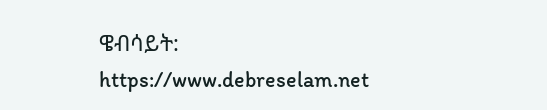ዌብሳይት: https://www.debreselam.net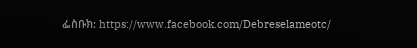ፌስቡክ: https://www.facebook.com/Debreselameotc/